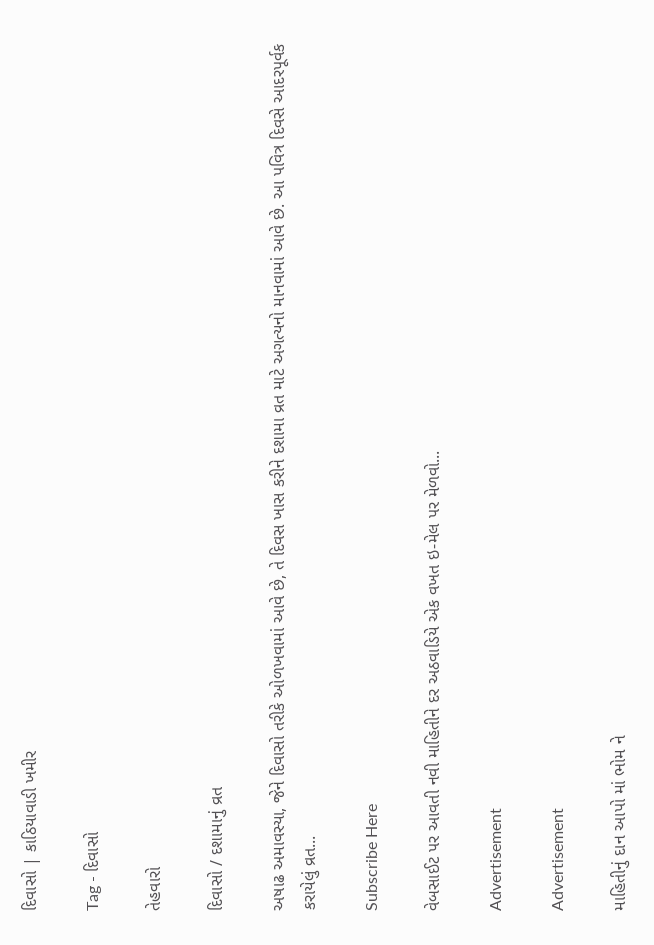દિવાસો | કાઠિયાવાડી ખમીર

Tag - દિવાસો

તેહવારો

દિવાસો / દશામાનું વ્રત

અષાઢ અમાવસ્યા, જેને દિવાસો તરીકે ઓળખવામાં આવે છે, તે દિવસ ખાસ કરીને દશામા વ્રત માટે અગત્યનો માનવામાં આવે છે. આ પવિત્ર દિવસે આદરપૂર્વક કરાયેલું વ્રત...

Subscribe Here

વેબસાઈટ પર આવતી નવી માહિતીને દર અઠવાડિયે એક વખત ઇ-મેલ પર મેળવો...

Advertisement

Advertisement

માહિતીનું દાન આપો માં ભોમ ને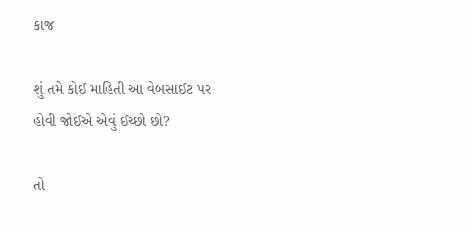કાજ

શું તમે કોઈ માહિતી આ વેબસાઈટ પર હોવી જોઈએ એવું ઈચ્છો છો?

તો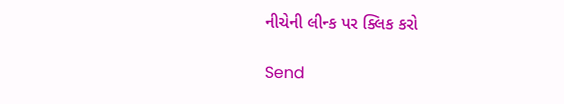નીચેની લીન્ક પર ક્લિક કરો

Send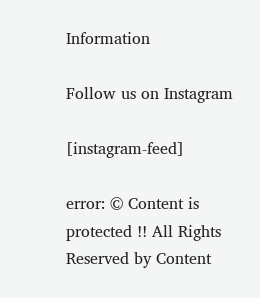Information

Follow us on Instagram

[instagram-feed]

error: © Content is protected !! All Rights Reserved by Content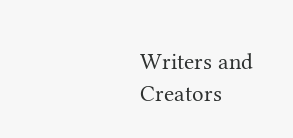Writers and Creators